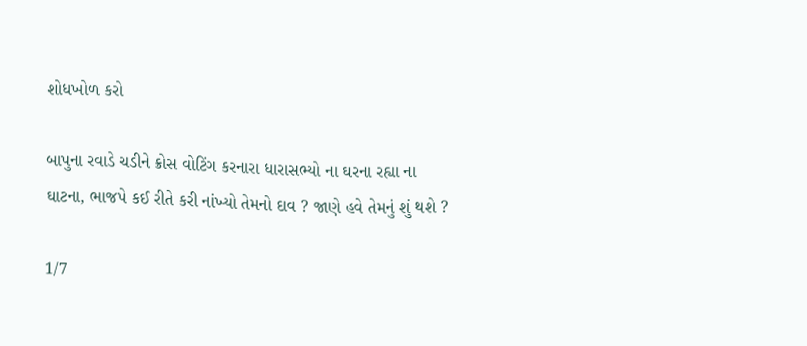શોધખોળ કરો

બાપુના રવાડે ચડીને ક્રોસ વોટિંગ કરનારા ધારાસભ્યો ના ઘરના રહ્યા ના ઘાટના, ભાજપે કઈ રીતે કરી નાંખ્યો તેમનો દાવ ? જાણે હવે તેમનું શું થશે ?

1/7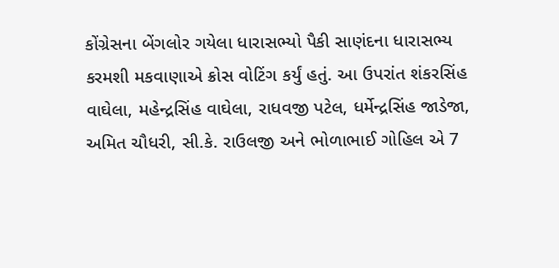કોંગ્રેસના બેંગલોર ગયેલા ધારાસભ્યો પૈકી સાણંદના ધારાસભ્ય કરમશી મકવાણાએ ક્રોસ વોટિંગ કર્યું હતું. આ ઉપરાંત શંકરસિંહ વાઘેલા, મહેન્દ્રસિંહ વાઘેલા, રાધવજી પટેલ, ધર્મેન્દ્રસિંહ જાડેજા, અમિત ચૌધરી, સી.કે. રાઉલજી અને ભોળાભાઈ ગોહિલ એ 7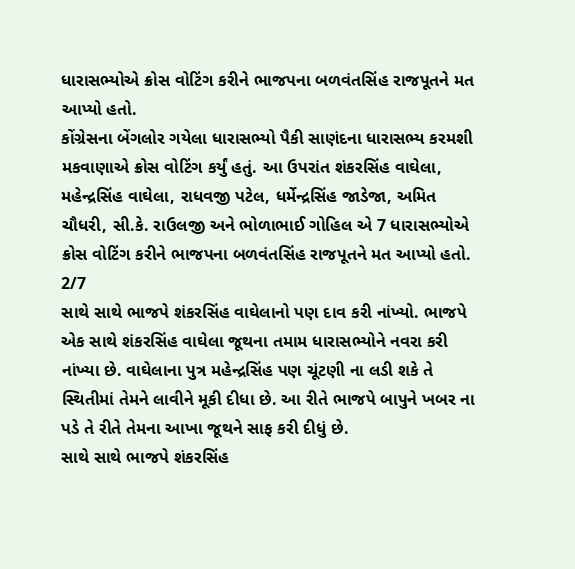ધારાસભ્યોએ ક્રોસ વોટિંગ કરીને ભાજપના બળવંતસિંહ રાજપૂતને મત આપ્યો હતો.
કોંગ્રેસના બેંગલોર ગયેલા ધારાસભ્યો પૈકી સાણંદના ધારાસભ્ય કરમશી મકવાણાએ ક્રોસ વોટિંગ કર્યું હતું. આ ઉપરાંત શંકરસિંહ વાઘેલા, મહેન્દ્રસિંહ વાઘેલા, રાધવજી પટેલ, ધર્મેન્દ્રસિંહ જાડેજા, અમિત ચૌધરી, સી.કે. રાઉલજી અને ભોળાભાઈ ગોહિલ એ 7 ધારાસભ્યોએ ક્રોસ વોટિંગ કરીને ભાજપના બળવંતસિંહ રાજપૂતને મત આપ્યો હતો.
2/7
સાથે સાથે ભાજપે શંકરસિંહ વાઘેલાનો પણ દાવ કરી નાંખ્યો. ભાજપે એક સાથે શંકરસિંહ વાઘેલા જૂથના તમામ ધારાસભ્યોને નવરા કરી નાંખ્યા છે. વાઘેલાના પુત્ર મહેન્દ્રસિંહ પણ ચૂંટણી ના લડી શકે તે સ્થિતીમાં તેમને લાવીને મૂકી દીધા છે. આ રીતે ભાજપે બાપુને ખબર ના પડે તે રીતે તેમના આખા જૂથને સાફ કરી દીધું છે.
સાથે સાથે ભાજપે શંકરસિંહ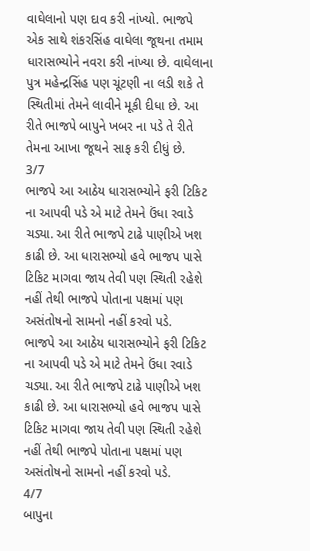વાઘેલાનો પણ દાવ કરી નાંખ્યો. ભાજપે એક સાથે શંકરસિંહ વાઘેલા જૂથના તમામ ધારાસભ્યોને નવરા કરી નાંખ્યા છે. વાઘેલાના પુત્ર મહેન્દ્રસિંહ પણ ચૂંટણી ના લડી શકે તે સ્થિતીમાં તેમને લાવીને મૂકી દીધા છે. આ રીતે ભાજપે બાપુને ખબર ના પડે તે રીતે તેમના આખા જૂથને સાફ કરી દીધું છે.
3/7
ભાજપે આ આઠેય ધારાસભ્યોને ફરી ટિકિટ ના આપવી પડે એ માટે તેમને ઉંધા રવાડે ચડ્યા. આ રીતે ભાજપે ટાઢે પાણીએ ખશ કાઢી છે. આ ધારાસભ્યો હવે ભાજપ પાસે ટિકિટ માગવા જાય તેવી પણ સ્થિતી રહેશે નહીં તેથી ભાજપે પોતાના પક્ષમાં પણ અસંતોષનો સામનો નહીં કરવો પડે.
ભાજપે આ આઠેય ધારાસભ્યોને ફરી ટિકિટ ના આપવી પડે એ માટે તેમને ઉંધા રવાડે ચડ્યા. આ રીતે ભાજપે ટાઢે પાણીએ ખશ કાઢી છે. આ ધારાસભ્યો હવે ભાજપ પાસે ટિકિટ માગવા જાય તેવી પણ સ્થિતી રહેશે નહીં તેથી ભાજપે પોતાના પક્ષમાં પણ અસંતોષનો સામનો નહીં કરવો પડે.
4/7
બાપુના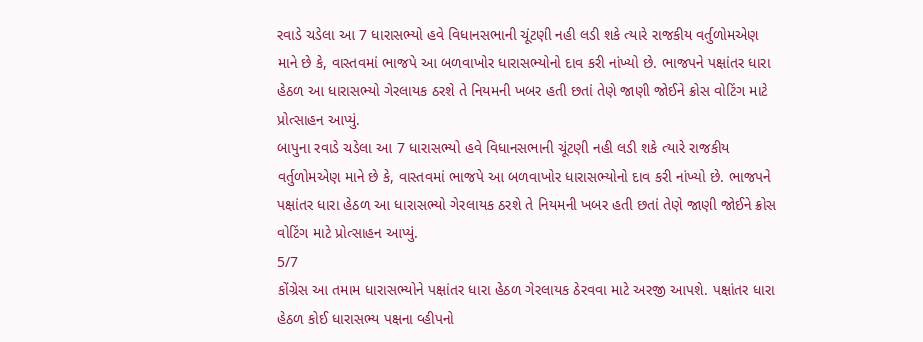રવાડે ચડેલા આ 7 ધારાસભ્યો હવે વિધાનસભાની ચૂંટણી નહી લડી શકે ત્યારે રાજકીય વર્તુળોમએણ માને છે કે, વાસ્તવમાં ભાજપે આ બળવાખોર ધારાસભ્યોનો દાવ કરી નાંખ્યો છે. ભાજપને પક્ષાંતર ધારા હેઠળ આ ધારાસભ્યો ગેરલાયક ઠરશે તે નિયમની ખબર હતી છતાં તેણે જાણી જોઈને ક્રોસ વોટિંગ માટે પ્રોત્સાહન આપ્યું.
બાપુના રવાડે ચડેલા આ 7 ધારાસભ્યો હવે વિધાનસભાની ચૂંટણી નહી લડી શકે ત્યારે રાજકીય વર્તુળોમએણ માને છે કે, વાસ્તવમાં ભાજપે આ બળવાખોર ધારાસભ્યોનો દાવ કરી નાંખ્યો છે. ભાજપને પક્ષાંતર ધારા હેઠળ આ ધારાસભ્યો ગેરલાયક ઠરશે તે નિયમની ખબર હતી છતાં તેણે જાણી જોઈને ક્રોસ વોટિંગ માટે પ્રોત્સાહન આપ્યું.
5/7
કોંગ્રેસ આ તમામ ધારાસભ્યોને પક્ષાંતર ધારા હેઠળ ગેરલાયક ઠેરવવા માટે અરજી આપશે. પક્ષાંતર ધારા હેઠળ કોઈ ધારાસભ્ય પક્ષના વ્હીપનો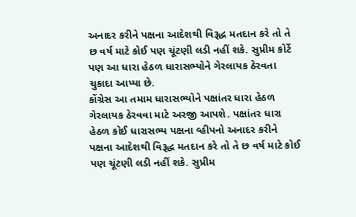અનાદર કરીને પક્ષના આદેશથી વિરૂદ્ધ મતદાન કરે તો તે છ વર્ષ માટે કોઈ પણ ચૂંટણી લડી નહીં શકે. સુપ્રીમ કોર્ટે પણ આ ધારા હેઠળ ધારાસભ્યોને ગેરલાયક ઠેરવતા ચુકાદા આપ્યા છે.
કોંગ્રેસ આ તમામ ધારાસભ્યોને પક્ષાંતર ધારા હેઠળ ગેરલાયક ઠેરવવા માટે અરજી આપશે. પક્ષાંતર ધારા હેઠળ કોઈ ધારાસભ્ય પક્ષના વ્હીપનો અનાદર કરીને પક્ષના આદેશથી વિરૂદ્ધ મતદાન કરે તો તે છ વર્ષ માટે કોઈ પણ ચૂંટણી લડી નહીં શકે. સુપ્રીમ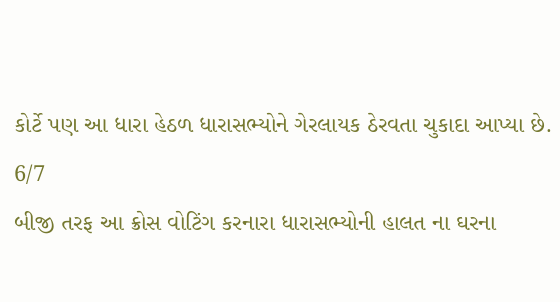કોર્ટે પણ આ ધારા હેઠળ ધારાસભ્યોને ગેરલાયક ઠેરવતા ચુકાદા આપ્યા છે.
6/7
બીજી તરફ આ ક્રોસ વોટિંગ કરનારા ધારાસભ્યોની હાલત ના ઘરના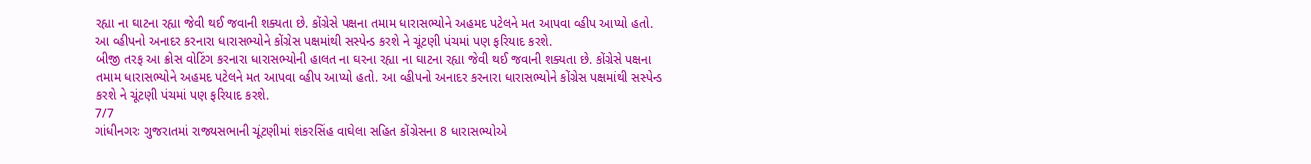રહ્યા ના ઘાટના રહ્યા જેવી થઈ જવાની શક્યતા છે. કોંગ્રેસે પક્ષના તમામ ધારાસભ્યોને અહમદ પટેલને મત આપવા વ્હીપ આપ્યો હતો. આ વ્હીપનો અનાદર કરનારા ધારાસભ્યોને કોંગ્રેસ પક્ષમાંથી સસ્પેન્ડ કરશે ને ચૂંટણી પંચમાં પણ ફરિયાદ કરશે.
બીજી તરફ આ ક્રોસ વોટિંગ કરનારા ધારાસભ્યોની હાલત ના ઘરના રહ્યા ના ઘાટના રહ્યા જેવી થઈ જવાની શક્યતા છે. કોંગ્રેસે પક્ષના તમામ ધારાસભ્યોને અહમદ પટેલને મત આપવા વ્હીપ આપ્યો હતો. આ વ્હીપનો અનાદર કરનારા ધારાસભ્યોને કોંગ્રેસ પક્ષમાંથી સસ્પેન્ડ કરશે ને ચૂંટણી પંચમાં પણ ફરિયાદ કરશે.
7/7
ગાંધીનગરઃ ગુજરાતમાં રાજ્યસભાની ચૂંટણીમાં શંકરસિંહ વાઘેલા સહિત કોંગ્રેસના 8 ધારાસભ્યોએ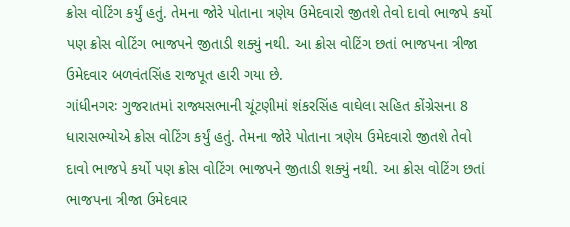ક્રોસ વોટિંગ કર્યું હતું. તેમના જોરે પોતાના ત્રણેય ઉમેદવારો જીતશે તેવો દાવો ભાજપે કર્યો પણ ક્રોસ વોટિંગ ભાજપને જીતાડી શક્યું નથી. આ ક્રોસ વોટિંગ છતાં ભાજપના ત્રીજા ઉમેદવાર બળવંતસિંહ રાજપૂત હારી ગયા છે.
ગાંધીનગરઃ ગુજરાતમાં રાજ્યસભાની ચૂંટણીમાં શંકરસિંહ વાઘેલા સહિત કોંગ્રેસના 8 ધારાસભ્યોએ ક્રોસ વોટિંગ કર્યું હતું. તેમના જોરે પોતાના ત્રણેય ઉમેદવારો જીતશે તેવો દાવો ભાજપે કર્યો પણ ક્રોસ વોટિંગ ભાજપને જીતાડી શક્યું નથી. આ ક્રોસ વોટિંગ છતાં ભાજપના ત્રીજા ઉમેદવાર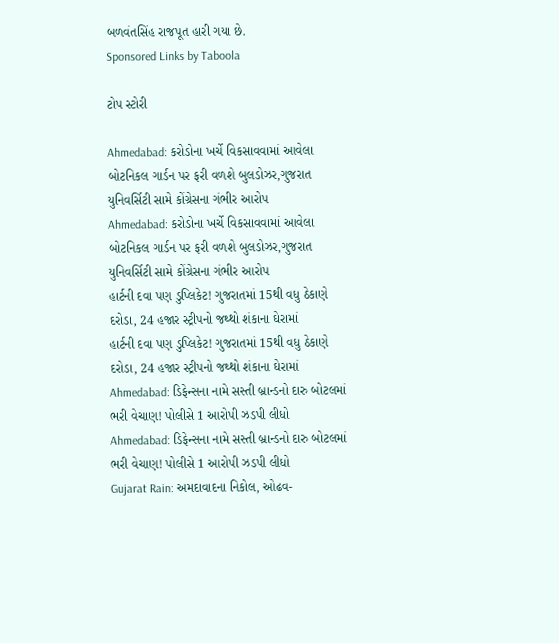બળવંતસિંહ રાજપૂત હારી ગયા છે.
Sponsored Links by Taboola

ટોપ સ્ટોરી

Ahmedabad: કરોડોના ખર્ચે વિકસાવવામાં આવેલા બોટનિકલ ગાર્ડન પર ફરી વળશે બુલડોઝર,ગુજરાત યુનિવર્સિટી સામે કોંગ્રેસના ગંભીર આરોપ
Ahmedabad: કરોડોના ખર્ચે વિકસાવવામાં આવેલા બોટનિકલ ગાર્ડન પર ફરી વળશે બુલડોઝર,ગુજરાત યુનિવર્સિટી સામે કોંગ્રેસના ગંભીર આરોપ
હાર્ટની દવા પણ ડુપ્લિકેટ! ગુજરાતમાં 15થી વધુ ઠેકાણે દરોડા, 24 હજાર સ્ટ્રીપનો જથ્થો શંકાના ઘેરામાં
હાર્ટની દવા પણ ડુપ્લિકેટ! ગુજરાતમાં 15થી વધુ ઠેકાણે દરોડા, 24 હજાર સ્ટ્રીપનો જથ્થો શંકાના ઘેરામાં
Ahmedabad: ડિફેન્સના નામે સસ્તી બ્રાન્ડનો દારુ બોટલમાં ભરી વેચાણ! પોલીસે 1 આરોપી ઝડપી લીધો
Ahmedabad: ડિફેન્સના નામે સસ્તી બ્રાન્ડનો દારુ બોટલમાં ભરી વેચાણ! પોલીસે 1 આરોપી ઝડપી લીધો
Gujarat Rain: અમદાવાદના નિકોલ, ઓઢવ-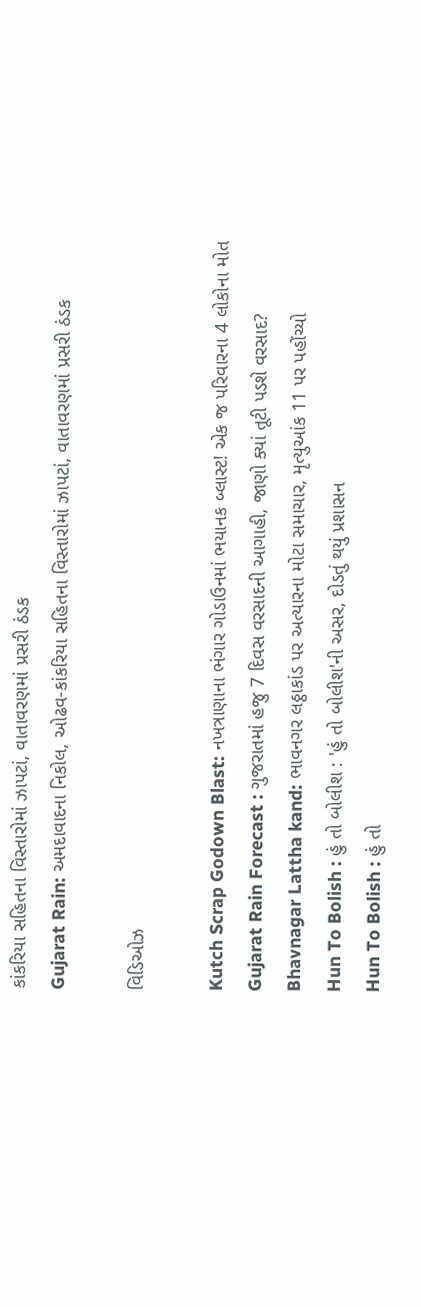કાંકરિયા સહિતના વિસ્તારોમાં ઝાપટાં, વાતાવરણમાં પ્રસરી ઠંડક
Gujarat Rain: અમદાવાદના નિકોલ, ઓઢવ-કાંકરિયા સહિતના વિસ્તારોમાં ઝાપટાં, વાતાવરણમાં પ્રસરી ઠંડક

વિડિઓઝ

Kutch Scrap Godown Blast: નખત્રાણાના ભંગાર ગોડાઉનમાં ભયાનક બ્લાસ્ટ! એક જ પરિવારના 4 લોકોના મોત
Gujarat Rain Forecast : ગુજરાતમાં હજુ 7 દિવસ વરસાદની આગાહી, જાણો ક્યાં તૂટી પડશે વરસાદ?
Bhavnagar Lattha kand: ભાવનગર લઠ્ઠાકાંડ પર અત્યારના મોટા સમાચાર, મૃત્યુઆંક 11 પર પહોંચ્યો
Hun To Bolish : હું તો બોલીશ : 'હું તો બોલીશ'ની અસર, દોડતું થયું પ્રશાસન
Hun To Bolish : હું તો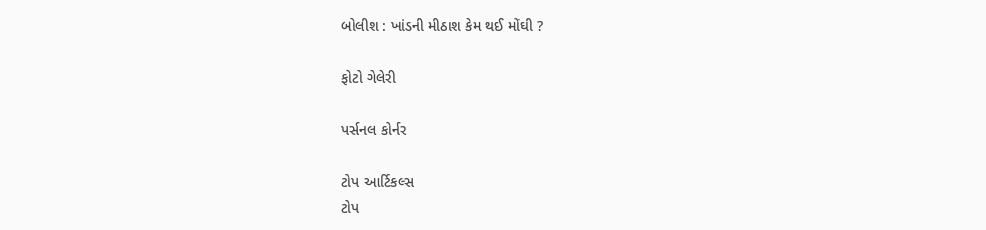બોલીશ : ખાંડની મીઠાશ કેમ થઈ મોંઘી ?

ફોટો ગેલેરી

પર્સનલ કોર્નર

ટોપ આર્ટિકલ્સ
ટોપ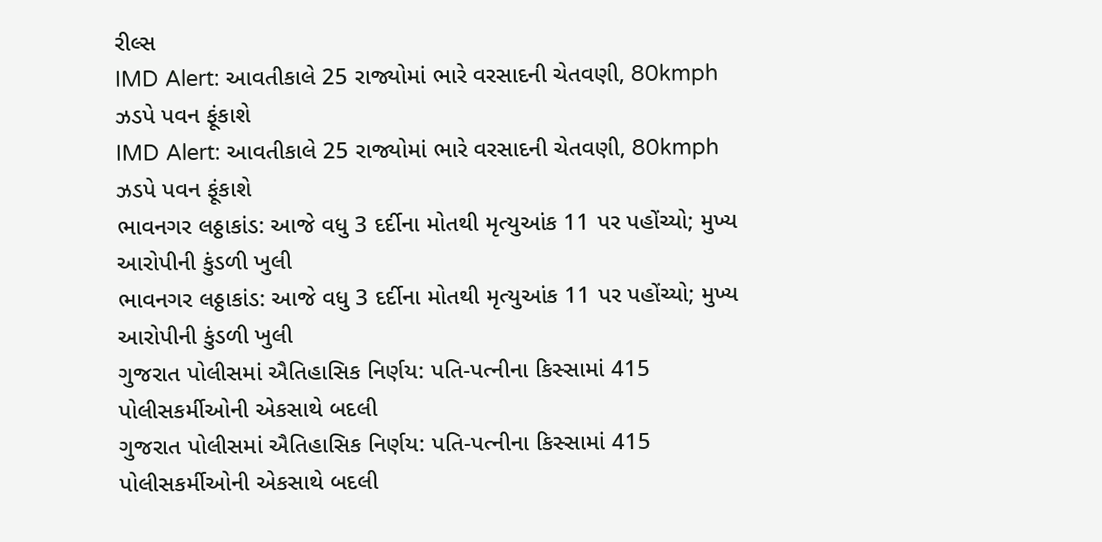રીલ્સ
IMD Alert: આવતીકાલે 25 રાજ્યોમાં ભારે વરસાદની ચેતવણી, 80kmph ઝડપે પવન ફૂંકાશે
IMD Alert: આવતીકાલે 25 રાજ્યોમાં ભારે વરસાદની ચેતવણી, 80kmph ઝડપે પવન ફૂંકાશે
ભાવનગર લઠ્ઠાકાંડ: આજે વધુ 3 દર્દીના મોતથી મૃત્યુઆંક 11 પર પહોંચ્યો; મુખ્ય આરોપીની કુંડળી ખુલી
ભાવનગર લઠ્ઠાકાંડ: આજે વધુ 3 દર્દીના મોતથી મૃત્યુઆંક 11 પર પહોંચ્યો; મુખ્ય આરોપીની કુંડળી ખુલી
ગુજરાત પોલીસમાં ઐતિહાસિક નિર્ણય: પતિ-પત્નીના કિસ્સામાં 415 પોલીસકર્મીઓની એકસાથે બદલી
ગુજરાત પોલીસમાં ઐતિહાસિક નિર્ણય: પતિ-પત્નીના કિસ્સામાં 415 પોલીસકર્મીઓની એકસાથે બદલી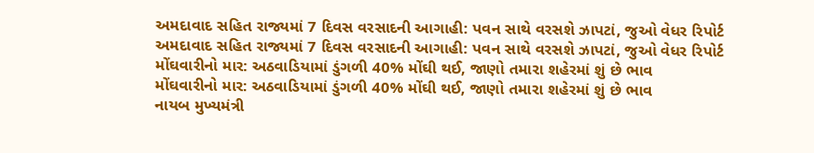અમદાવાદ સહિત રાજ્યમાં 7 દિવસ વરસાદની આગાહી: પવન સાથે વરસશે ઝાપટાં, જુઓ વેધર રિપોર્ટ
અમદાવાદ સહિત રાજ્યમાં 7 દિવસ વરસાદની આગાહી: પવન સાથે વરસશે ઝાપટાં, જુઓ વેધર રિપોર્ટ
મોંઘવારીનો માર: અઠવાડિયામાં ડુંગળી 40% મોંઘી થઈ, જાણો તમારા શહેરમાં શું છે ભાવ
મોંઘવારીનો માર: અઠવાડિયામાં ડુંગળી 40% મોંઘી થઈ, જાણો તમારા શહેરમાં શું છે ભાવ
નાયબ મુખ્યમંત્રી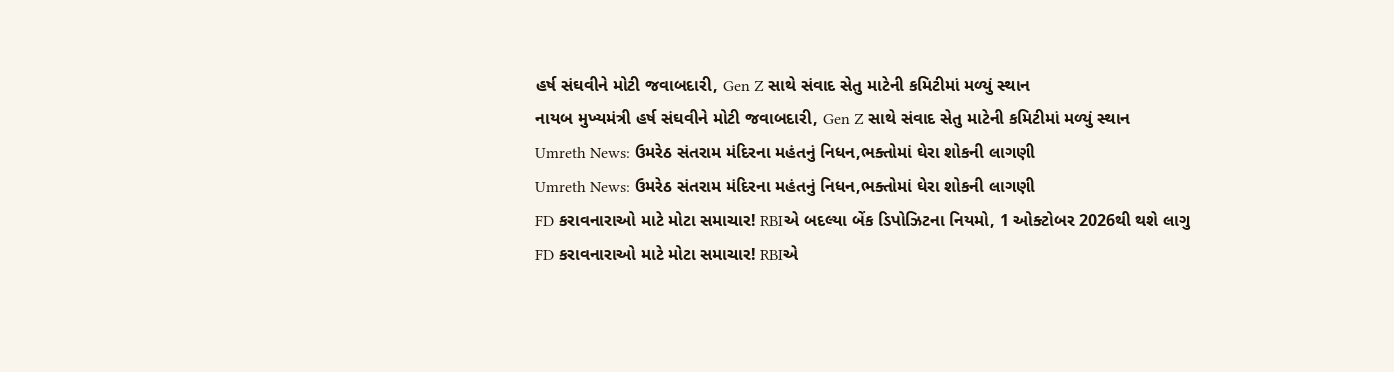હર્ષ સંઘવીને મોટી જવાબદારી, Gen Z સાથે સંવાદ સેતુ માટેની કમિટીમાં મળ્યું સ્થાન
નાયબ મુખ્યમંત્રી હર્ષ સંઘવીને મોટી જવાબદારી, Gen Z સાથે સંવાદ સેતુ માટેની કમિટીમાં મળ્યું સ્થાન
Umreth News: ઉમરેઠ સંતરામ મંદિરના મહંતનું નિધન,ભક્તોમાં ઘેરા શોકની લાગણી
Umreth News: ઉમરેઠ સંતરામ મંદિરના મહંતનું નિધન,ભક્તોમાં ઘેરા શોકની લાગણી
FD કરાવનારાઓ માટે મોટા સમાચાર! RBIએ બદલ્યા બેંક ડિપોઝિટના નિયમો, 1 ઓક્ટોબર 2026થી થશે લાગુ
FD કરાવનારાઓ માટે મોટા સમાચાર! RBIએ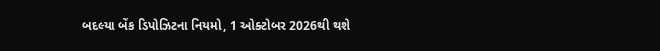બદલ્યા બેંક ડિપોઝિટના નિયમો, 1 ઓક્ટોબર 2026થી થશે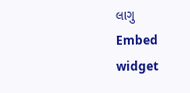લાગુ
Embed widget